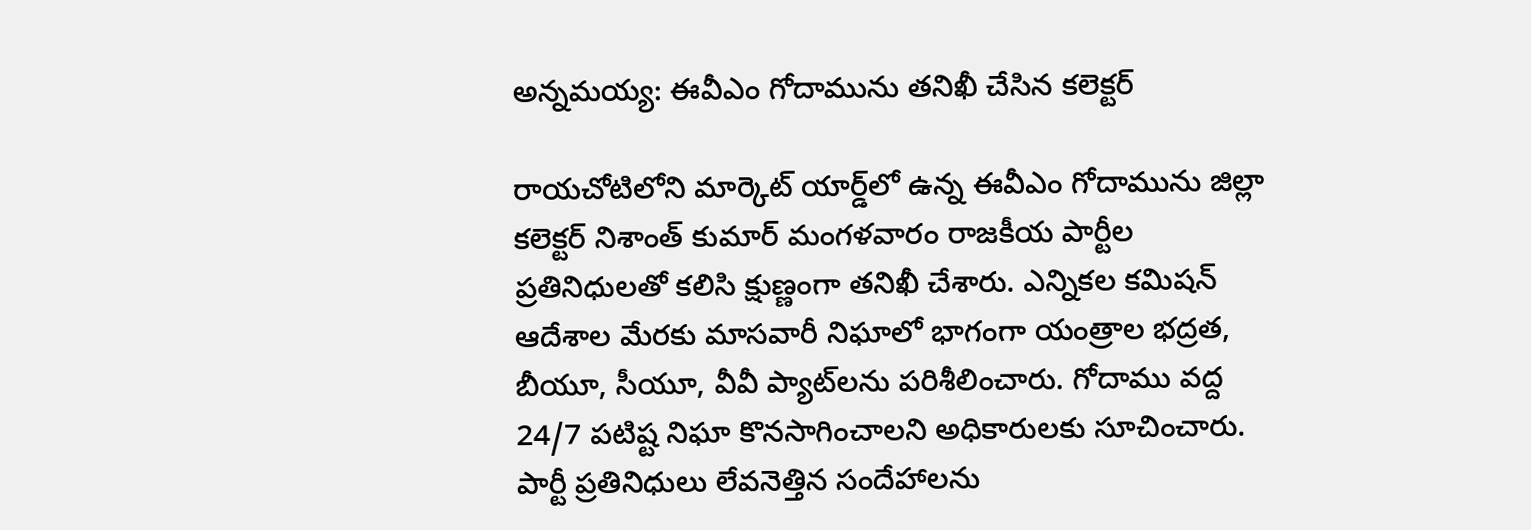అన్నమయ్య: ఈవీఎం గోదామును తనిఖీ చేసిన కలెక్టర్

రాయచోటిలోని మార్కెట్ యార్డ్‌లో ఉన్న ఈవీఎం గోదామును జిల్లా కలెక్టర్ నిశాంత్ కుమార్ మంగళవారం రాజకీయ పార్టీల ప్రతినిధులతో కలిసి క్షుణ్ణంగా తనిఖీ చేశారు. ఎన్నికల కమిషన్ ఆదేశాల మేరకు మాసవారీ నిఘాలో భాగంగా యంత్రాల భద్రత, బీయూ, సీయూ, వీవీ ప్యాట్‌లను పరిశీలించారు. గోదాము వద్ద 24/7 పటిష్ట నిఘా కొనసాగించాలని అధికారులకు సూచించారు. పార్టీ ప్రతినిధులు లేవనెత్తిన సందేహాలను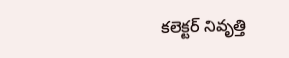కలెక్టర్ నివృత్తి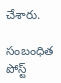చేశారు.

సంబంధిత పోస్ట్